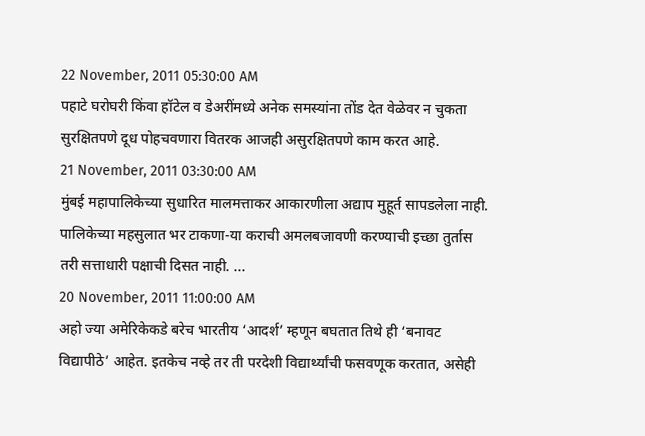22 November, 2011 05:30:00 AM
पहाटे घरोघरी किंवा हॉटेल व डेअरींमध्ये अनेक समस्यांना तोंड देत वेळेवर न चुकता सुरक्षितपणे दूध पोहचवणारा वितरक आजही असुरक्षितपणे काम करत आहे.
21 November, 2011 03:30:00 AM
मुंबई महापालिकेच्या सुधारित मालमत्ताकर आकारणीला अद्याप मुहूर्त सापडलेला नाही. पालिकेच्या महसुलात भर टाकणा-या कराची अमलबजावणी करण्याची इच्छा तुर्तास तरी सत्ताधारी पक्षाची दिसत नाही. ...
20 November, 2011 11:00:00 AM
अहो ज्या अमेरिकेकडे बरेच भारतीय ‘आदर्श’ म्हणून बघतात तिथे ही ‘बनावट विद्यापीठे’ आहेत. इतकेच नव्हे तर ती परदेशी विद्यार्थ्यांची फसवणूक करतात, असेही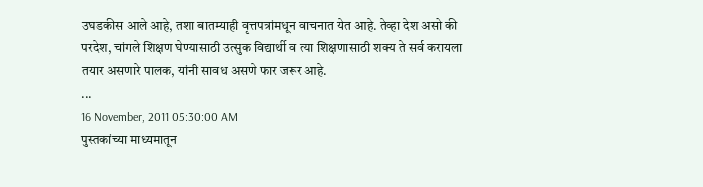उघडकीस आले आहे, तशा बातम्याही वृत्तपत्रांमधून वाचनात येत आहे. तेव्हा देश असो की परदेश, चांगले शिक्षण घेण्यासाठी उत्सुक विद्यार्थी व त्या शिक्षणासाठी शक्य ते सर्व करायला तयार असणारे पालक, यांनी सावध असणे फार जरूर आहे.
...
16 November, 2011 05:30:00 AM
पुस्तकांच्या माध्यमातून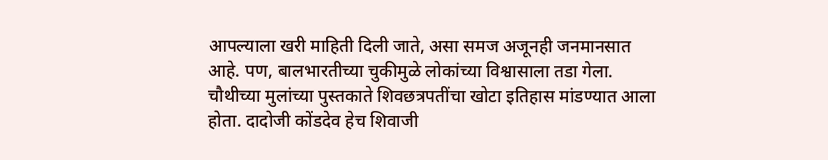आपल्याला खरी माहिती दिली जाते, असा समज अजूनही जनमानसात आहे. पण, बालभारतीच्या चुकीमुळे लोकांच्या विश्वासाला तडा गेला. चौथीच्या मुलांच्या पुस्तकाते शिवछत्रपतींचा खोटा इतिहास मांडण्यात आला होता. दादोजी कोंडदेव हेच शिवाजी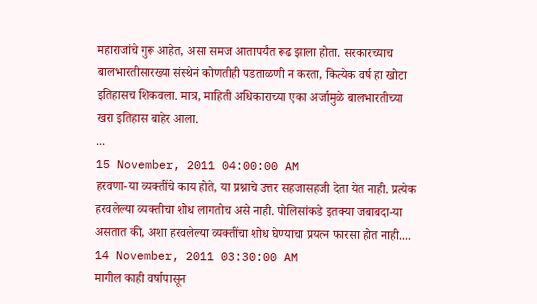महाराजांचे गुरू आहेत, असा समज आतापर्यंत रूढ झाला होता. सरकारच्याच बालभारतीसारख्या संस्थेनं कोणतीही पडताळणी न करता, कित्येक वर्ष हा खोटा इतिहासच शिकवला. मात्र, माहिती अधिकाराच्या एका अर्जामुळे बालभारतीच्या खरा इतिहास बाहेर आला.
...
15 November, 2011 04:00:00 AM
हरवणा-या व्यक्तींचे काय होते, या प्रश्नाचे उत्तर सहजासहजी देता येत नाही. प्रत्येक हरवलेल्या व्यक्तीचा शोध लागतोच असे नाही. पोलिसांकडे इतक्या जबाबदा-या असतात की, अशा हरवलेल्या व्यक्तींचा शोध घेण्याचा प्रयत्न फारसा होत नाही....
14 November, 2011 03:30:00 AM
मागील काही वर्षापासून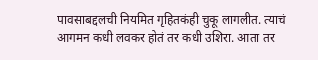पावसाबद्दलची नियमित गृहितकंही चुकू लागलीत. त्याचं आगमन कधी लवकर होतं तर कधी उशिरा. आता तर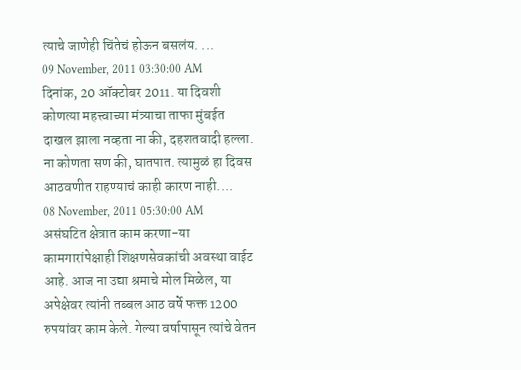त्याचे जाणेही चिंतेचं होऊन बसलंय. ...
09 November, 2011 03:30:00 AM
दिनांक, 20 ऑक्टोबर 2011. या दिवशी कोणत्या महत्त्वाच्या मंत्र्याचा ताफा मुंबईत दाखल झाला नव्हता ना की, दहशतवादी हल्ला. ना कोणता सण की, घातपात. त्यामुळं हा दिवस आठवणीत राहण्याचं काही कारण नाही....
08 November, 2011 05:30:00 AM
असंघटित क्षेत्रात काम करणा-या कामगारांपेक्षाही शिक्षणसेवकांची अवस्था वाईट आहे. आज ना उद्या श्रमाचे मोल मिळेल, या अपेक्षेवर त्यांनी तब्बल आठ वर्षे फक्त 1200 रुपयांवर काम केले. गेल्या वर्षापासून त्यांचे वेतन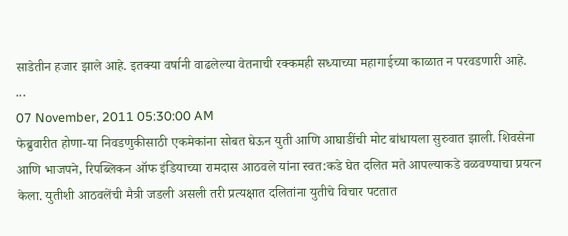साडेतीन हजार झाले आहे. इतक्या वर्षानी वाढलेल्या वेतनाची रक्कमही सध्याच्या महागाईच्या काळात न परवडणारी आहे.
...
07 November, 2011 05:30:00 AM
फेब्रुवारीत होणा-या निवडणुकीसाठी एकमेकांना सोबत घेऊन युती आणि आघाडींची मोट बांधायला सुरुवात झाली. शिवसेना आणि भाजपने, रिपब्लिकन ऑफ इंडियाच्या रामदास आठवले यांना स्वत:कडे घेत दलित मते आपल्याकडे वळवण्याचा प्रयत्न केला. युतीशी आठवलेंची मैत्री जडली असली तरी प्रत्यक्षात दलितांना युतीचे विचार पटतात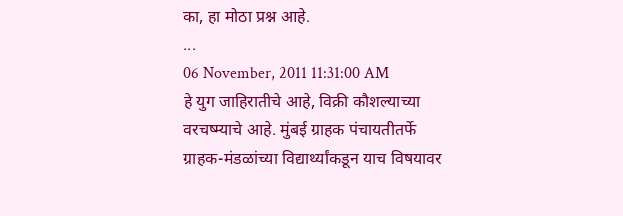का, हा मोठा प्रश्न आहे.
...
06 November, 2011 11:31:00 AM
हे युग जाहिरातीचे आहे, विक्री कौशल्याच्या वरचष्म्याचे आहे. मुंबई ग्राहक पंचायतीतर्फे ग्राहक-मंडळांच्या विद्यार्थ्यांकडून याच विषयावर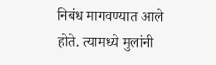निबंध मागवण्यात आले होते. त्यामध्ये मुलांनी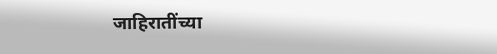जाहिरातींच्या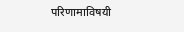परिणामाविषयी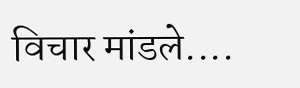विचार मांडले....